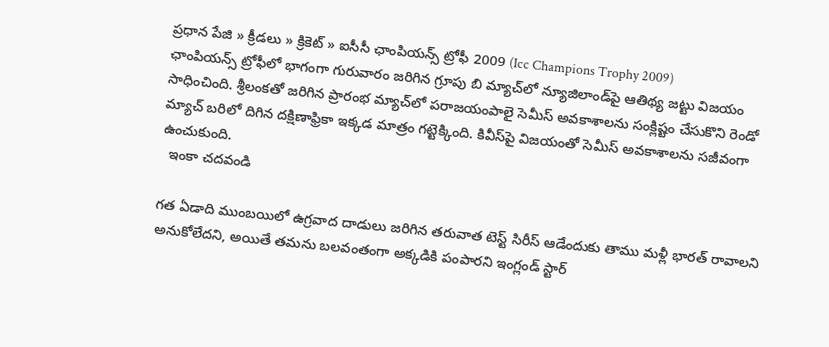ప్రధాన పేజి » క్రీడలు » క్రికెట్ » ఐసీసీ ఛాంపియన్స్ ట్రోఫీ 2009 (Icc Champions Trophy 2009)
ఛాంపియన్స్ ట్రోఫీలో భాగంగా గురువారం జరిగిన గ్రూపు బి మ్యాచ్‌లో న్యూజిలాండ్‌పై ఆతిథ్య జట్టు విజయం సాధించింది. శ్రీలంకతో జరిగిన ప్రారంభ మ్యాచ్‌లో పరాజయంపాలై సెమీస్ అవకాశాలను సంక్లిష్టం చేసుకొని రెండో మ్యాచ్ బరిలో దిగిన దక్షిణాఫ్రికా ఇక్కడ మాత్రం గట్టెక్కింది. కివీస్‌పై విజయంతో సెమీస్ అవకాశాలను సజీవంగా ఉంచుకుంది.
  ఇంకా చదవండి

గత ఏడాది ముంబయిలో ఉగ్రవాద దాడులు జరిగిన తరువాత టెస్ట్ సిరీస్ ఆడేందుకు తాము మళ్లీ భారత్ రావాలని అనుకోలేదని, అయితే తమను బలవంతంగా అక్కడికి పంపారని ఇంగ్లండ్ స్టార్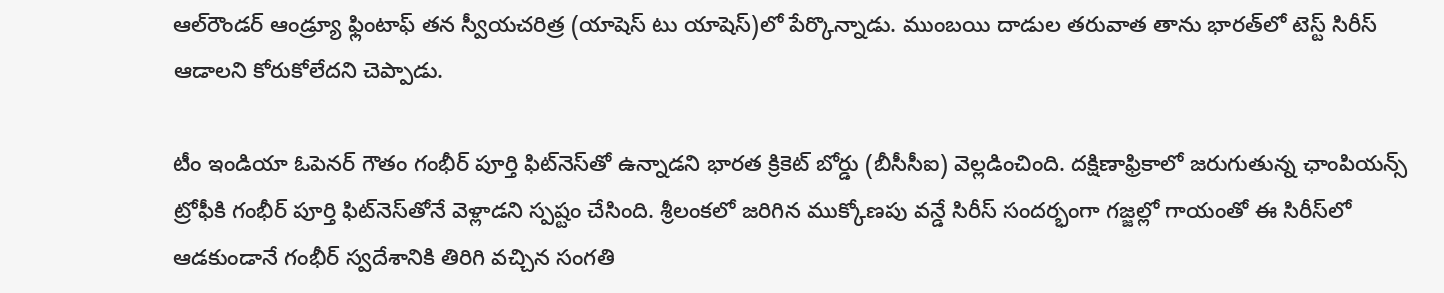ఆల్‌రౌండర్ ఆండ్ర్యూ ఫ్లింటాఫ్ తన స్వీయచరిత్ర (యాషెస్ టు యాషెస్)లో పేర్కొన్నాడు. ముంబయి దాడుల తరువాత తాను భారత్‌లో టెస్ట్ సిరీస్ ఆడాలని కోరుకోలేదని చెప్పాడు.

టీం ఇండియా ఓపెనర్ గౌతం గంభీర్ పూర్తి ఫిట్‌నెస్‌తో ఉన్నాడని భారత క్రికెట్ బోర్డు (బీసీసీఐ) వెల్లడించింది. దక్షిణాఫ్రికాలో జరుగుతున్న ఛాంపియన్స్ ట్రోఫీకి గంభీర్ పూర్తి ఫిట్‌నెస్‌తోనే వెళ్లాడని స్పష్టం చేసింది. శ్రీలంకలో జరిగిన ముక్కోణపు వన్డే సిరీస్ సందర్భంగా గజ్జల్లో గాయంతో ఈ సిరీస్‌లో ఆడకుండానే గంభీర్ స్వదేశానికి తిరిగి వచ్చిన సంగతి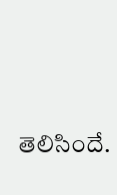తెలిసిందే.